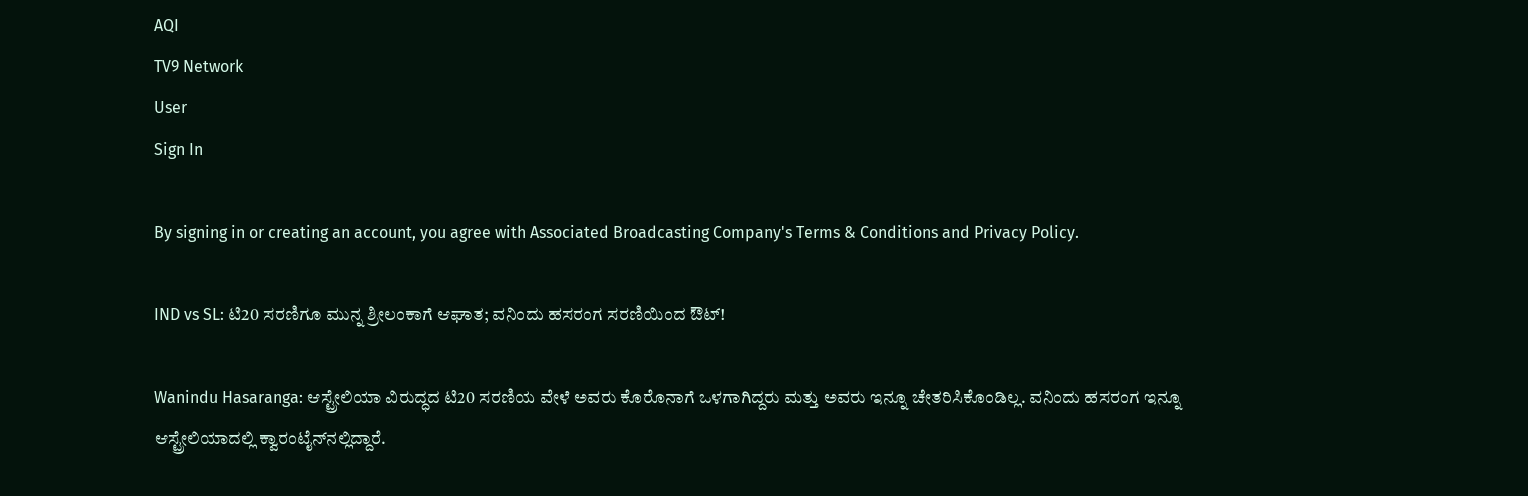AQI
TV9 Network
User
Sign In

By signing in or creating an account, you agree with Associated Broadcasting Company's Terms & Conditions and Privacy Policy.

IND vs SL: ಟಿ20 ಸರಣಿಗೂ ಮುನ್ನ ಶ್ರೀಲಂಕಾಗೆ ಆಘಾತ; ವನಿಂದು ಹಸರಂಗ ಸರಣಿಯಿಂದ ಔಟ್!

Wanindu Hasaranga: ಆಸ್ಟ್ರೇಲಿಯಾ ವಿರುದ್ಧದ ಟಿ20 ಸರಣಿಯ ವೇಳೆ ಅವರು ಕೊರೊನಾಗೆ ಒಳಗಾಗಿದ್ದರು ಮತ್ತು ಅವರು ಇನ್ನೂ ಚೇತರಿಸಿಕೊಂಡಿಲ್ಲ. ವನಿಂದು ಹಸರಂಗ ಇನ್ನೂ ಆಸ್ಟ್ರೇಲಿಯಾದಲ್ಲಿ ಕ್ವಾರಂಟೈನ್‌ನಲ್ಲಿದ್ದಾರೆ.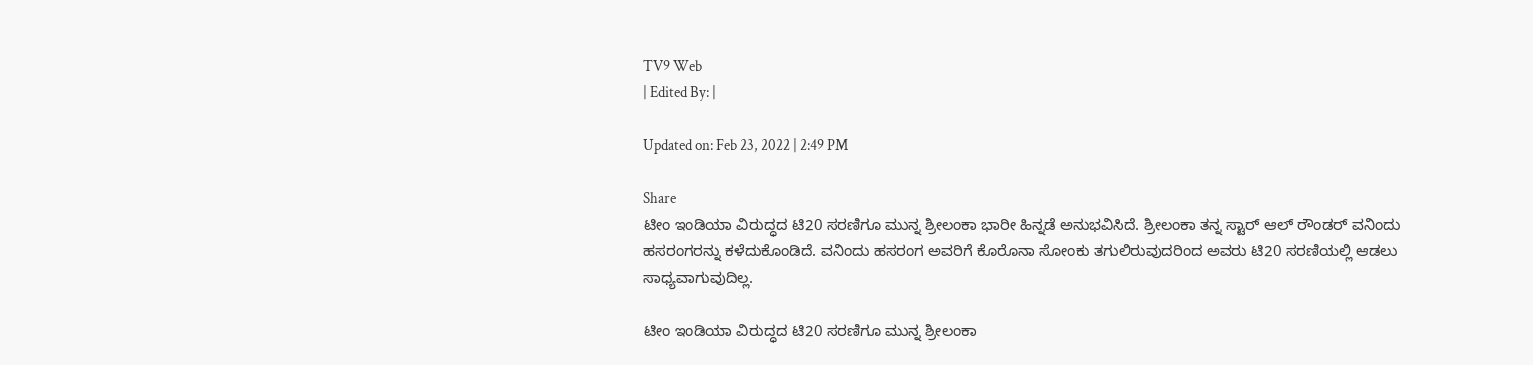TV9 Web
| Edited By: |

Updated on: Feb 23, 2022 | 2:49 PM

Share
ಟೀಂ ಇಂಡಿಯಾ ವಿರುದ್ಧದ ಟಿ20 ಸರಣಿಗೂ ಮುನ್ನ ಶ್ರೀಲಂಕಾ ಭಾರೀ ಹಿನ್ನಡೆ ಅನುಭವಿಸಿದೆ. ಶ್ರೀಲಂಕಾ ತನ್ನ ಸ್ಟಾರ್ ಆಲ್ ರೌಂಡರ್ ವನಿಂದು ಹಸರಂಗರನ್ನು ಕಳೆದುಕೊಂಡಿದೆ. ವನಿಂದು ಹಸರಂಗ ಅವರಿಗೆ ಕೊರೊನಾ ಸೋಂಕು ತಗುಲಿರುವುದರಿಂದ ಅವರು ಟಿ20 ಸರಣಿಯಲ್ಲಿ ಆಡಲು ಸಾಧ್ಯವಾಗುವುದಿಲ್ಲ.

ಟೀಂ ಇಂಡಿಯಾ ವಿರುದ್ಧದ ಟಿ20 ಸರಣಿಗೂ ಮುನ್ನ ಶ್ರೀಲಂಕಾ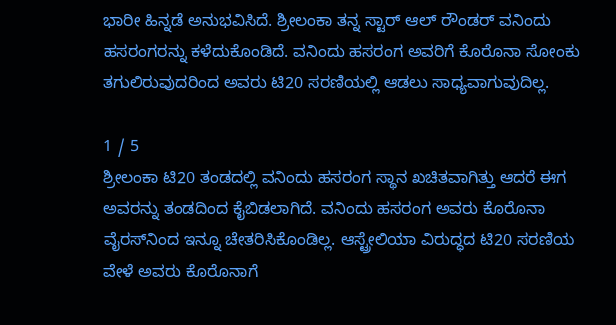ಭಾರೀ ಹಿನ್ನಡೆ ಅನುಭವಿಸಿದೆ. ಶ್ರೀಲಂಕಾ ತನ್ನ ಸ್ಟಾರ್ ಆಲ್ ರೌಂಡರ್ ವನಿಂದು ಹಸರಂಗರನ್ನು ಕಳೆದುಕೊಂಡಿದೆ. ವನಿಂದು ಹಸರಂಗ ಅವರಿಗೆ ಕೊರೊನಾ ಸೋಂಕು ತಗುಲಿರುವುದರಿಂದ ಅವರು ಟಿ20 ಸರಣಿಯಲ್ಲಿ ಆಡಲು ಸಾಧ್ಯವಾಗುವುದಿಲ್ಲ.

1 / 5
ಶ್ರೀಲಂಕಾ ಟಿ20 ತಂಡದಲ್ಲಿ ವನಿಂದು ಹಸರಂಗ ಸ್ಥಾನ ಖಚಿತವಾಗಿತ್ತು ಆದರೆ ಈಗ ಅವರನ್ನು ತಂಡದಿಂದ ಕೈಬಿಡಲಾಗಿದೆ. ವನಿಂದು ಹಸರಂಗ ಅವರು ಕೊರೊನಾ ವೈರಸ್‌ನಿಂದ ಇನ್ನೂ ಚೇತರಿಸಿಕೊಂಡಿಲ್ಲ. ಆಸ್ಟ್ರೇಲಿಯಾ ವಿರುದ್ಧದ ಟಿ20 ಸರಣಿಯ ವೇಳೆ ಅವರು ಕೊರೊನಾಗೆ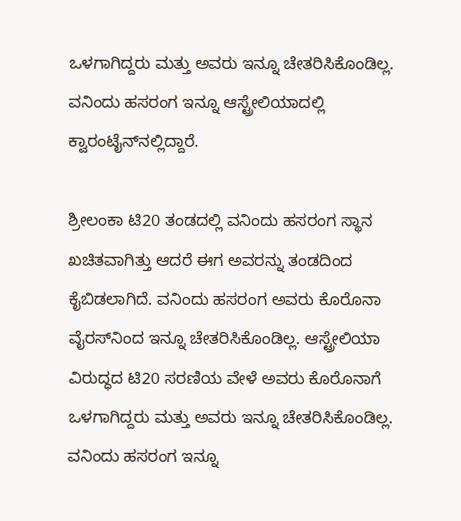ಒಳಗಾಗಿದ್ದರು ಮತ್ತು ಅವರು ಇನ್ನೂ ಚೇತರಿಸಿಕೊಂಡಿಲ್ಲ. ವನಿಂದು ಹಸರಂಗ ಇನ್ನೂ ಆಸ್ಟ್ರೇಲಿಯಾದಲ್ಲಿ ಕ್ವಾರಂಟೈನ್‌ನಲ್ಲಿದ್ದಾರೆ.

ಶ್ರೀಲಂಕಾ ಟಿ20 ತಂಡದಲ್ಲಿ ವನಿಂದು ಹಸರಂಗ ಸ್ಥಾನ ಖಚಿತವಾಗಿತ್ತು ಆದರೆ ಈಗ ಅವರನ್ನು ತಂಡದಿಂದ ಕೈಬಿಡಲಾಗಿದೆ. ವನಿಂದು ಹಸರಂಗ ಅವರು ಕೊರೊನಾ ವೈರಸ್‌ನಿಂದ ಇನ್ನೂ ಚೇತರಿಸಿಕೊಂಡಿಲ್ಲ. ಆಸ್ಟ್ರೇಲಿಯಾ ವಿರುದ್ಧದ ಟಿ20 ಸರಣಿಯ ವೇಳೆ ಅವರು ಕೊರೊನಾಗೆ ಒಳಗಾಗಿದ್ದರು ಮತ್ತು ಅವರು ಇನ್ನೂ ಚೇತರಿಸಿಕೊಂಡಿಲ್ಲ. ವನಿಂದು ಹಸರಂಗ ಇನ್ನೂ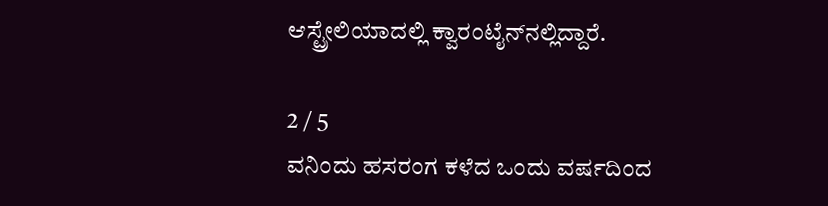ಆಸ್ಟ್ರೇಲಿಯಾದಲ್ಲಿ ಕ್ವಾರಂಟೈನ್‌ನಲ್ಲಿದ್ದಾರೆ.

2 / 5
ವನಿಂದು ಹಸರಂಗ ಕಳೆದ ಒಂದು ವರ್ಷದಿಂದ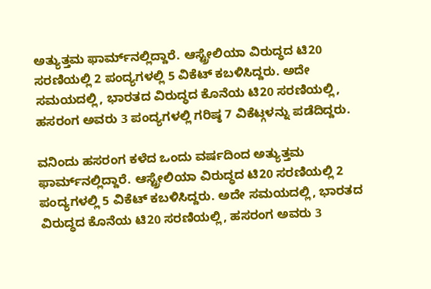ಅತ್ಯುತ್ತಮ ಫಾರ್ಮ್‌ನಲ್ಲಿದ್ದಾರೆ. ಆಸ್ಟ್ರೇಲಿಯಾ ವಿರುದ್ಧದ ಟಿ20 ಸರಣಿಯಲ್ಲಿ 2 ಪಂದ್ಯಗಳಲ್ಲಿ 5 ವಿಕೆಟ್ ಕಬಳಿಸಿದ್ದರು. ಅದೇ ಸಮಯದಲ್ಲಿ, ಭಾರತದ ವಿರುದ್ಧದ ಕೊನೆಯ ಟಿ20 ಸರಣಿಯಲ್ಲಿ, ಹಸರಂಗ ಅವರು 3 ಪಂದ್ಯಗಳಲ್ಲಿ ಗರಿಷ್ಠ 7 ವಿಕೆಟ್ಗಳನ್ನು ಪಡೆದಿದ್ದರು.

ವನಿಂದು ಹಸರಂಗ ಕಳೆದ ಒಂದು ವರ್ಷದಿಂದ ಅತ್ಯುತ್ತಮ ಫಾರ್ಮ್‌ನಲ್ಲಿದ್ದಾರೆ. ಆಸ್ಟ್ರೇಲಿಯಾ ವಿರುದ್ಧದ ಟಿ20 ಸರಣಿಯಲ್ಲಿ 2 ಪಂದ್ಯಗಳಲ್ಲಿ 5 ವಿಕೆಟ್ ಕಬಳಿಸಿದ್ದರು. ಅದೇ ಸಮಯದಲ್ಲಿ, ಭಾರತದ ವಿರುದ್ಧದ ಕೊನೆಯ ಟಿ20 ಸರಣಿಯಲ್ಲಿ, ಹಸರಂಗ ಅವರು 3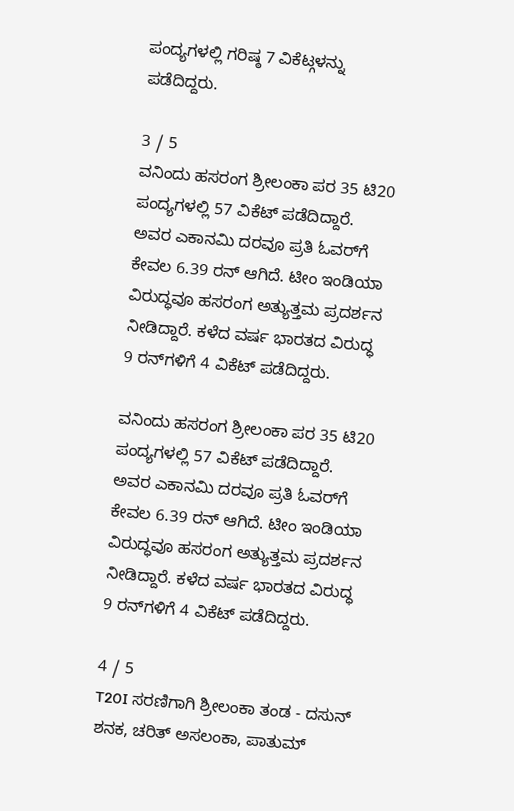ಪಂದ್ಯಗಳಲ್ಲಿ ಗರಿಷ್ಠ 7 ವಿಕೆಟ್ಗಳನ್ನು ಪಡೆದಿದ್ದರು.

3 / 5
ವನಿಂದು ಹಸರಂಗ ಶ್ರೀಲಂಕಾ ಪರ 35 ಟಿ20 ಪಂದ್ಯಗಳಲ್ಲಿ 57 ವಿಕೆಟ್ ಪಡೆದಿದ್ದಾರೆ. ಅವರ ಎಕಾನಮಿ ದರವೂ ಪ್ರತಿ ಓವರ್‌ಗೆ ಕೇವಲ 6.39 ರನ್ ಆಗಿದೆ. ಟೀಂ ಇಂಡಿಯಾ ವಿರುದ್ಧವೂ ಹಸರಂಗ ಅತ್ಯುತ್ತಮ ಪ್ರದರ್ಶನ ನೀಡಿದ್ದಾರೆ. ಕಳೆದ ವರ್ಷ ಭಾರತದ ವಿರುದ್ಧ 9 ರನ್‌ಗಳಿಗೆ 4 ವಿಕೆಟ್‌ ಪಡೆದಿದ್ದರು.

ವನಿಂದು ಹಸರಂಗ ಶ್ರೀಲಂಕಾ ಪರ 35 ಟಿ20 ಪಂದ್ಯಗಳಲ್ಲಿ 57 ವಿಕೆಟ್ ಪಡೆದಿದ್ದಾರೆ. ಅವರ ಎಕಾನಮಿ ದರವೂ ಪ್ರತಿ ಓವರ್‌ಗೆ ಕೇವಲ 6.39 ರನ್ ಆಗಿದೆ. ಟೀಂ ಇಂಡಿಯಾ ವಿರುದ್ಧವೂ ಹಸರಂಗ ಅತ್ಯುತ್ತಮ ಪ್ರದರ್ಶನ ನೀಡಿದ್ದಾರೆ. ಕಳೆದ ವರ್ಷ ಭಾರತದ ವಿರುದ್ಧ 9 ರನ್‌ಗಳಿಗೆ 4 ವಿಕೆಟ್‌ ಪಡೆದಿದ್ದರು.

4 / 5
T20I ಸರಣಿಗಾಗಿ ಶ್ರೀಲಂಕಾ ತಂಡ - ದಸುನ್ ಶನಕ, ಚರಿತ್ ಅಸಲಂಕಾ, ಪಾತುಮ್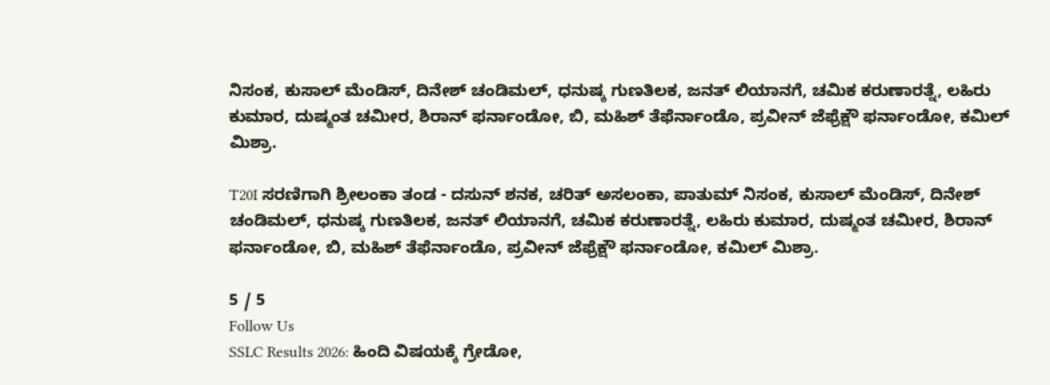ನಿಸಂಕ, ಕುಸಾಲ್ ಮೆಂಡಿಸ್, ದಿನೇಶ್ ಚಂಡಿಮಲ್, ಧನುಷ್ಕ ಗುಣತಿಲಕ, ಜನತ್ ಲಿಯಾನಗೆ, ಚಮಿಕ ಕರುಣಾರತ್ನೆ, ಲಹಿರು ಕುಮಾರ, ದುಷ್ಮಂತ ಚಮೀರ, ಶಿರಾನ್ ಫರ್ನಾಂಡೋ, ಬಿ, ಮಹಿಶ್ ತೆಫೆರ್ನಾಂಡೊ, ಪ್ರವೀನ್ ಜೆಫ್ರೆಕ್ಷೌ ಫರ್ನಾಂಡೋ, ಕಮಿಲ್ ಮಿಶ್ರಾ.

T20I ಸರಣಿಗಾಗಿ ಶ್ರೀಲಂಕಾ ತಂಡ - ದಸುನ್ ಶನಕ, ಚರಿತ್ ಅಸಲಂಕಾ, ಪಾತುಮ್ ನಿಸಂಕ, ಕುಸಾಲ್ ಮೆಂಡಿಸ್, ದಿನೇಶ್ ಚಂಡಿಮಲ್, ಧನುಷ್ಕ ಗುಣತಿಲಕ, ಜನತ್ ಲಿಯಾನಗೆ, ಚಮಿಕ ಕರುಣಾರತ್ನೆ, ಲಹಿರು ಕುಮಾರ, ದುಷ್ಮಂತ ಚಮೀರ, ಶಿರಾನ್ ಫರ್ನಾಂಡೋ, ಬಿ, ಮಹಿಶ್ ತೆಫೆರ್ನಾಂಡೊ, ಪ್ರವೀನ್ ಜೆಫ್ರೆಕ್ಷೌ ಫರ್ನಾಂಡೋ, ಕಮಿಲ್ ಮಿಶ್ರಾ.

5 / 5
Follow Us
SSLC Results 2026: ಹಿಂದಿ ವಿಷಯಕ್ಕೆ ಗ್ರೇಡೋ,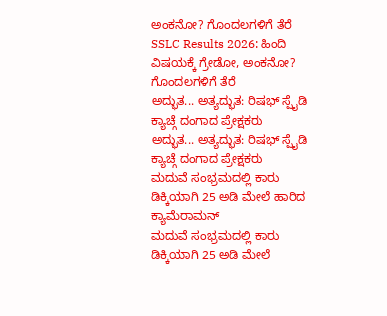ಅಂಕನೋ? ಗೊಂದಲಗಳಿಗೆ ತೆರೆ
SSLC Results 2026: ಹಿಂದಿ ವಿಷಯಕ್ಕೆ ಗ್ರೇಡೋ, ಅಂಕನೋ? ಗೊಂದಲಗಳಿಗೆ ತೆರೆ
ಅದ್ಭುತ... ಅತ್ಯದ್ಭುತ: ರಿಷಭ್ ಸ್ಪೈಡಿ ಕ್ಯಾಚ್ಗೆ ದಂಗಾದ ಪ್ರೇಕ್ಷಕರು
ಅದ್ಭುತ... ಅತ್ಯದ್ಭುತ: ರಿಷಭ್ ಸ್ಪೈಡಿ ಕ್ಯಾಚ್ಗೆ ದಂಗಾದ ಪ್ರೇಕ್ಷಕರು
ಮದುವೆ ಸಂಭ್ರಮದಲ್ಲಿ ಕಾರು ಡಿಕ್ಕಿಯಾಗಿ 25 ಅಡಿ ಮೇಲೆ ಹಾರಿದ ಕ್ಯಾಮೆರಾಮನ್
ಮದುವೆ ಸಂಭ್ರಮದಲ್ಲಿ ಕಾರು ಡಿಕ್ಕಿಯಾಗಿ 25 ಅಡಿ ಮೇಲೆ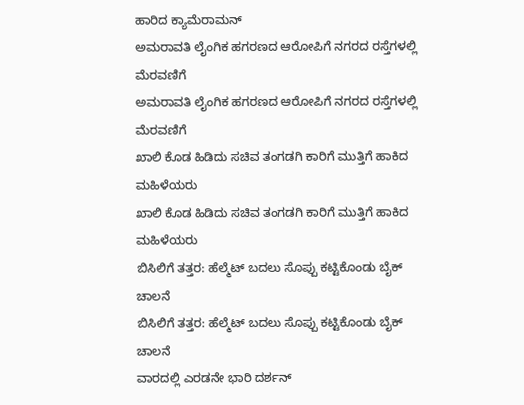ಹಾರಿದ ಕ್ಯಾಮೆರಾಮನ್
ಅಮರಾವತಿ ಲೈಂಗಿಕ ಹಗರಣದ ಆರೋಪಿಗೆ ನಗರದ ರಸ್ತೆಗಳಲ್ಲಿ ಮೆರವಣಿಗೆ
ಅಮರಾವತಿ ಲೈಂಗಿಕ ಹಗರಣದ ಆರೋಪಿಗೆ ನಗರದ ರಸ್ತೆಗಳಲ್ಲಿ ಮೆರವಣಿಗೆ
ಖಾಲಿ ಕೊಡ ಹಿಡಿದು ಸಚಿವ ತಂಗಡಗಿ ಕಾರಿಗೆ ಮುತ್ತಿಗೆ ಹಾಕಿದ ಮಹಿಳೆಯರು
ಖಾಲಿ ಕೊಡ ಹಿಡಿದು ಸಚಿವ ತಂಗಡಗಿ ಕಾರಿಗೆ ಮುತ್ತಿಗೆ ಹಾಕಿದ ಮಹಿಳೆಯರು
ಬಿಸಿಲಿಗೆ ತತ್ತರ: ಹೆಲ್ಮೆಟ್ ಬದಲು ಸೊಪ್ಪು ಕಟ್ಟಿಕೊಂಡು ಬೈಕ್ ಚಾಲನೆ
ಬಿಸಿಲಿಗೆ ತತ್ತರ: ಹೆಲ್ಮೆಟ್ ಬದಲು ಸೊಪ್ಪು ಕಟ್ಟಿಕೊಂಡು ಬೈಕ್ ಚಾಲನೆ
ವಾರದಲ್ಲಿ ಎರಡನೇ ಭಾರಿ ದರ್ಶನ್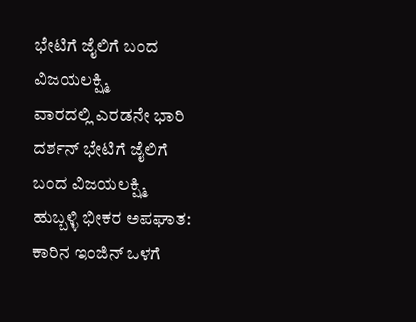ಭೇಟಿಗೆ ಜೈಲಿಗೆ ಬಂದ ವಿಜಯಲಕ್ಷ್ಮಿ
ವಾರದಲ್ಲಿ ಎರಡನೇ ಭಾರಿ ದರ್ಶನ್ ಭೇಟಿಗೆ ಜೈಲಿಗೆ ಬಂದ ವಿಜಯಲಕ್ಷ್ಮಿ
ಹುಬ್ಬಳ್ಳಿ ಭೀಕರ ಅಪಘಾತ: ಕಾರಿನ ಇಂಜಿನ್ ಒಳಗೆ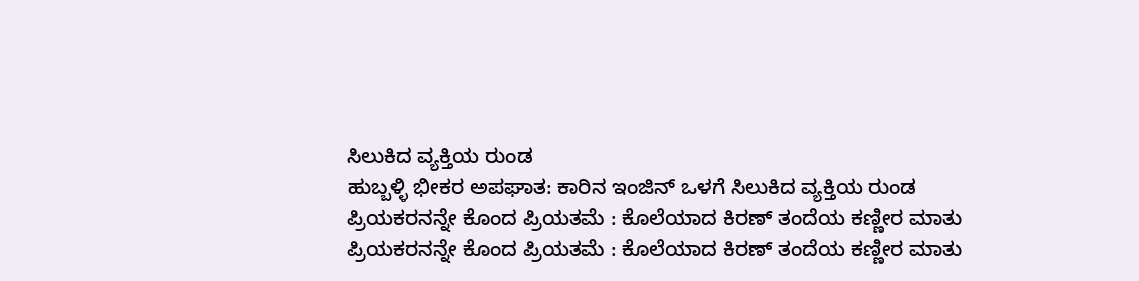ಸಿಲುಕಿದ ವ್ಯಕ್ತಿಯ ರುಂಡ
ಹುಬ್ಬಳ್ಳಿ ಭೀಕರ ಅಪಘಾತ: ಕಾರಿನ ಇಂಜಿನ್ ಒಳಗೆ ಸಿಲುಕಿದ ವ್ಯಕ್ತಿಯ ರುಂಡ
ಪ್ರಿಯಕರನನ್ನೇ ಕೊಂದ ಪ್ರಿಯತಮೆ : ಕೊಲೆಯಾದ ಕಿರಣ್ ತಂದೆಯ ಕಣ್ಣೀರ ಮಾತು
ಪ್ರಿಯಕರನನ್ನೇ ಕೊಂದ ಪ್ರಿಯತಮೆ : ಕೊಲೆಯಾದ ಕಿರಣ್ ತಂದೆಯ ಕಣ್ಣೀರ ಮಾತು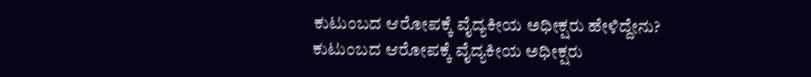ಕುಟುಂಬದ ಆರೋಪಕ್ಕೆ ವೈದ್ಯಕೀಯ ಅಧೀಕ್ಷರು ಹೇಳಿದ್ದೇನು?
ಕುಟುಂಬದ ಆರೋಪಕ್ಕೆ ವೈದ್ಯಕೀಯ ಅಧೀಕ್ಷರು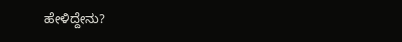ಹೇಳಿದ್ದೇನು?